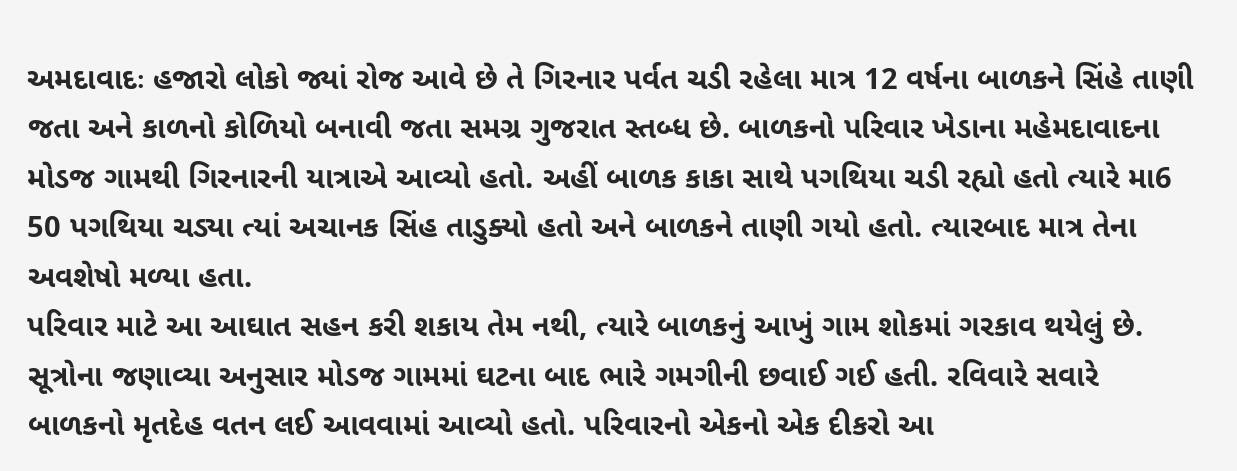અમદાવાદઃ હજારો લોકો જ્યાં રોજ આવે છે તે ગિરનાર પર્વત ચડી રહેલા માત્ર 12 વર્ષના બાળકને સિંહે તાણી જતા અને કાળનો કોળિયો બનાવી જતા સમગ્ર ગુજરાત સ્તબ્ધ છે. બાળકનો પરિવાર ખેડાના મહેમદાવાદના મોડજ ગામથી ગિરનારની યાત્રાએ આવ્યો હતો. અહીં બાળક કાકા સાથે પગથિયા ચડી રહ્યો હતો ત્યારે મા6 50 પગથિયા ચડ્યા ત્યાં અચાનક સિંહ તાડુક્યો હતો અને બાળકને તાણી ગયો હતો. ત્યારબાદ માત્ર તેના અવશેષો મળ્યા હતા.
પરિવાર માટે આ આઘાત સહન કરી શકાય તેમ નથી, ત્યારે બાળકનું આખું ગામ શોકમાં ગરકાવ થયેલું છે.
સૂત્રોના જણાવ્યા અનુસાર મોડજ ગામમાં ઘટના બાદ ભારે ગમગીની છવાઈ ગઈ હતી. રવિવારે સવારે બાળકનો મૃતદેહ વતન લઈ આવવામાં આવ્યો હતો. પરિવારનો એકનો એક દીકરો આ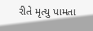રીતે મૃત્યુ પામતા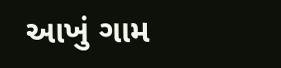આખું ગામ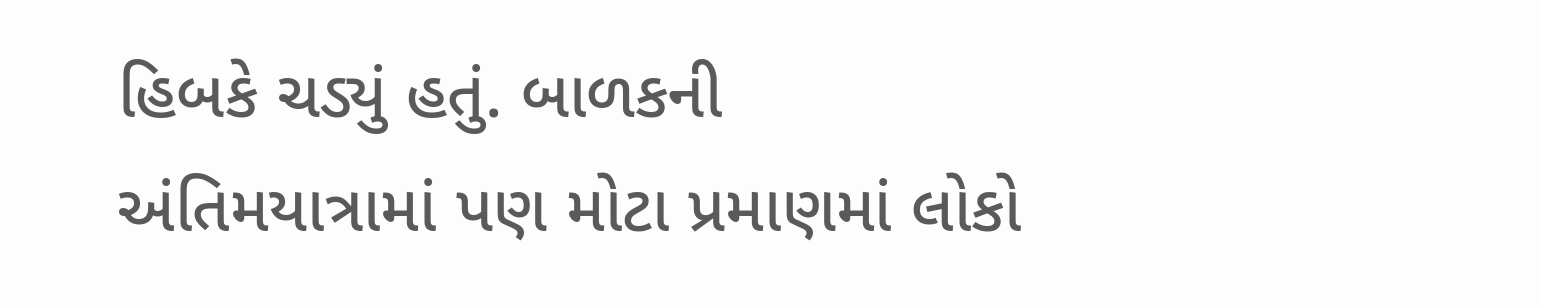હિબકે ચડ્યું હતું. બાળકની અંતિમયાત્રામાં પણ મોટા પ્રમાણમાં લોકો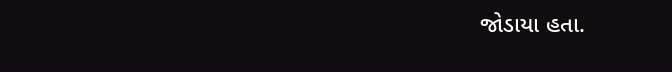જોડાયા હતા.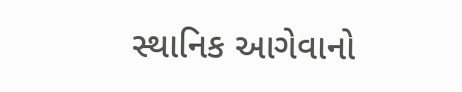સ્થાનિક આગેવાનો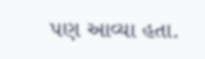પણ આવ્યા હતા.